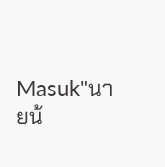Masuk"นายน้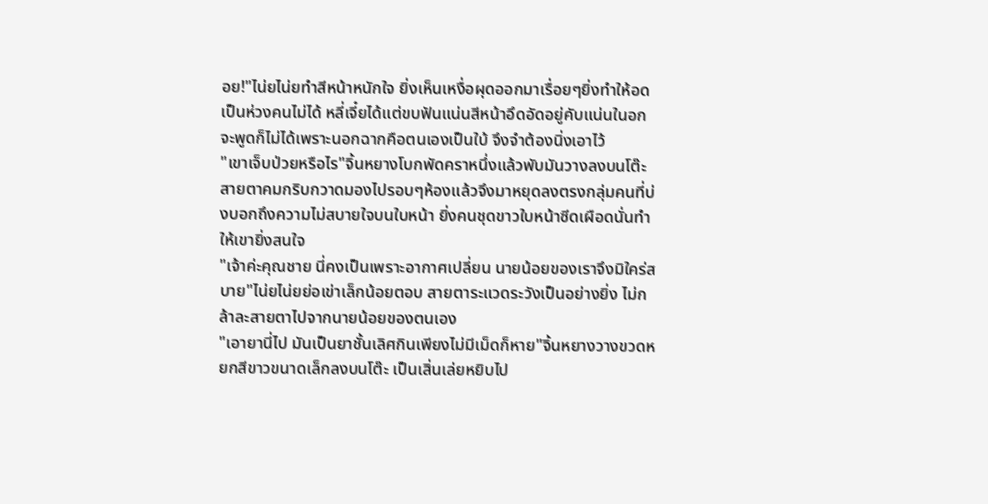อย!"ไน่ยไน่ยทำสีหน้าหนักใจ ยิ่งเห็นเหงื่อผุดออกมาเรื่อยๆยิ่งทำให้อดเป็นห่วงคนไม่ได้ หลี่เจี๋ยได้แต่ขบฟันแน่นสีหน้าอึดอัดอยู่คับแน่นในอก จะพูดก็ไม่ได้เพราะนอกฉากคือตนเองเป็นใบ้ จึงจำต้องนิ่งเอาไว้
"เขาเจ็บป่วยหรือไร"จิ้นหยางโบกพัดคราหนึ่งแล้วพับมันวางลงบนโต๊ะ สายตาคมกริบกวาดมองไปรอบๆห้องแล้วจึงมาหยุดลงตรงกลุ่มคนที่บ่งบอกถึงความไม่สบายใจบนใบหน้า ยิ่งคนชุดขาวใบหน้าซีดเผือดนั่นทำให้เขายิ่งสนใจ
"เจ้าค่ะคุณชาย นี่คงเป็นเพราะอากาศเปลี่ยน นายน้อยของเราจึงมิใคร่สบาย"ไน่ยไน่ยย่อเข่าเล็กน้อยตอบ สายตาระแวดระวังเป็นอย่างยิ่ง ไม่กล้าละสายตาไปจากนายน้อยของตนเอง
"เอายานี่ไป มันเป็นยาชั้นเลิศกินเพียงไม่มีเม็ดก็หาย"จิ้นหยางวางขวดหยกสีขาวขนาดเล็กลงบนโต๊ะ เป็นเสิ่นเล่ยหยิบไป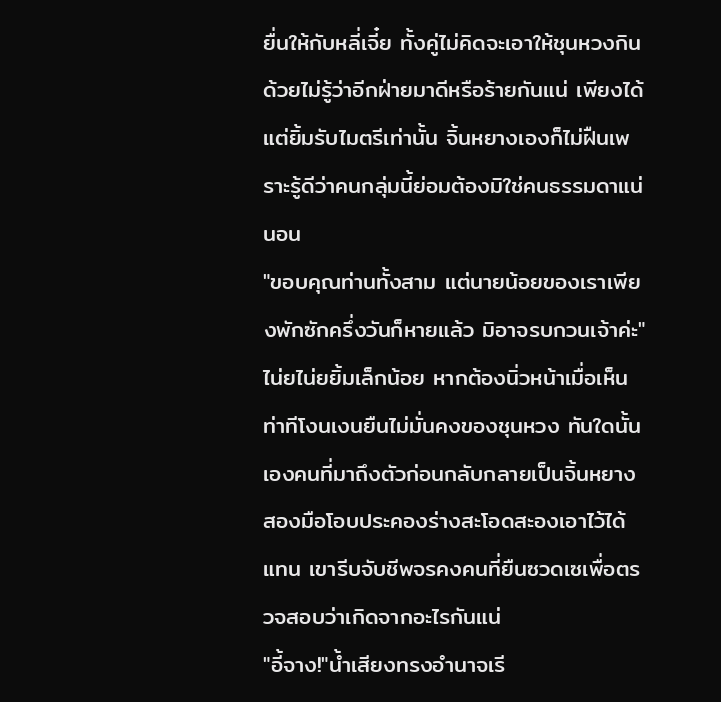ยื่นให้กับหลี่เจี๋ย ทั้งคู่ไม่คิดจะเอาให้ชุนหวงกิน ด้วยไม่รู้ว่าอีกฝ่ายมาดีหรือร้ายกันแน่ เพียงได้แต่ยิ้มรับไมตรีเท่านั้น จิ้นหยางเองก็ไม่ฝืนเพราะรู้ดีว่าคนกลุ่มนี้ย่อมต้องมิใช่คนธรรมดาแน่นอน
"ขอบคุณท่านทั้งสาม แต่นายน้อยของเราเพียงพักซักครึ่งวันก็หายแล้ว มิอาจรบกวนเจ้าค่ะ"ไน่ยไน่ยยิ้มเล็กน้อย หากต้องนิ่วหน้าเมื่อเห็นท่าทีโงนเงนยืนไม่มั่นคงของชุนหวง ทันใดนั้นเองคนที่มาถึงตัวก่อนกลับกลายเป็นจิ้นหยาง สองมือโอบประคองร่างสะโอดสะองเอาไว้ได้แทน เขารีบจับชีพจรคงคนที่ยืนซวดเซเพื่อตรวจสอบว่าเกิดจากอะไรกันแน่
"อี้จาง!"น้ำเสียงทรงอำนาจเรี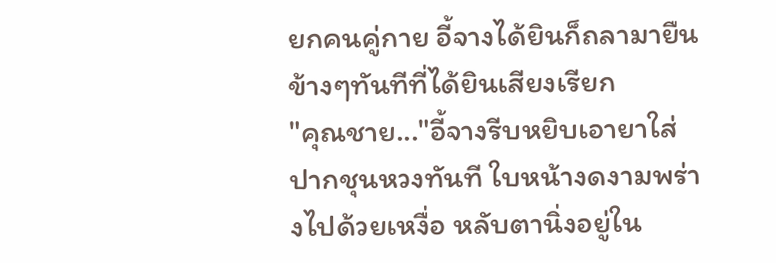ยกคนคู่กาย อี้จางได้ยินก็ถลามายืนข้างๆทันทีที่ได้ยินเสียงเรียก
"คุณชาย..."อี้จางรีบหยิบเอายาใส่ปากชุนหวงทันที ใบหน้างดงามพร่างไปด้วยเหงื่อ หลับตานิ่งอยู่ใน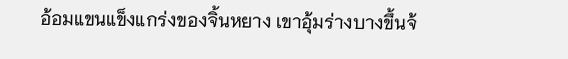อ้อมแขนแข็งแกร่งของจิ้นหยาง เขาอุ้มร่างบางขึ้นจ้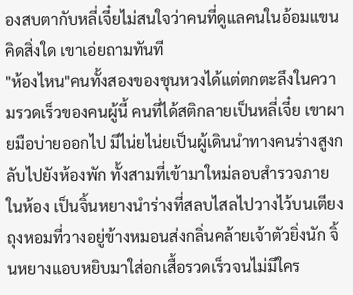องสบตากับหลี่เจี๋ยไม่สนใจว่าคนที่ดูแลคนในอ้อมแขนคิดสิ่งใด เขาเอ่ยถามทันที
"ห้องไหน"คนทั้งสองของชุนหวงได้แต่ตกตะลึงในความรวดเร็วของคนผู้นี้ คนที่ได้สติกลายเป็นหลี่เจี๋ย เขาผายมือบ่ายออกไป มีไน่ยไน่ยเป็นผู้เดินนำทางคนร่างสูงกลับไปยังห้องพัก ทั้งสามที่เข้ามาใหม่ลอบสำรวจภายในห้อง เป็นจิ้นหยางนำร่างที่สลบไสลไปวางไว้บนเตียง ถุงหอมที่วางอยู่ข้างหมอนส่งกลิ่นคล้ายเจ้าตัวยิ่งนัก จิ้นหยางแอบหยิบมาใส่อกเสื้อรวดเร็วจนไม่มีใคร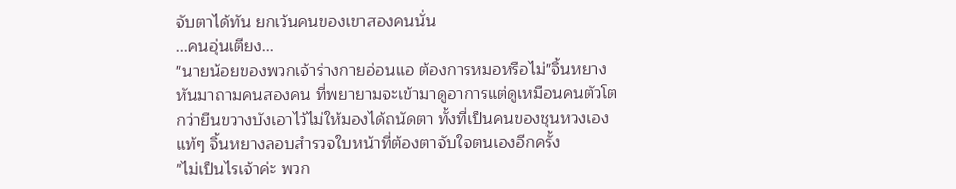จับตาได้ทัน ยกเว้นคนของเขาสองคนนั่น
...คนอุ่นเตียง...
"นายน้อยของพวกเจ้าร่างกายอ่อนแอ ต้องการหมอหรือไม่"จิ้นหยางหันมาถามคนสองคน ที่พยายามจะเข้ามาดูอาการแต่ดูเหมือนคนตัวโตกว่ายืนขวางบังเอาไว้ไม่ให้มองได้ถนัดตา ทั้งที่เป็นคนของชุนหวงเองแท้ๆ จิ้นหยางลอบสำรวจใบหน้าที่ต้องตาจับใจตนเองอีกครั้ง
"ไม่เป็นไรเจ้าค่ะ พวก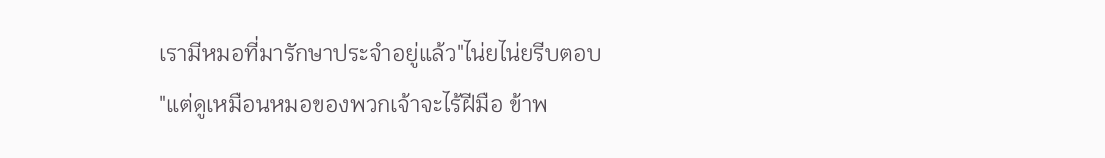เรามีหมอที่มารักษาประจำอยู่แล้ว"ไน่ยไน่ยรีบตอบ
"แต่ดูเหมือนหมอของพวกเจ้าจะไร้ฝีมือ ข้าพ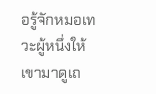อรู้จักหมอเทวะผู้หนึ่งให้เขามาดูเถ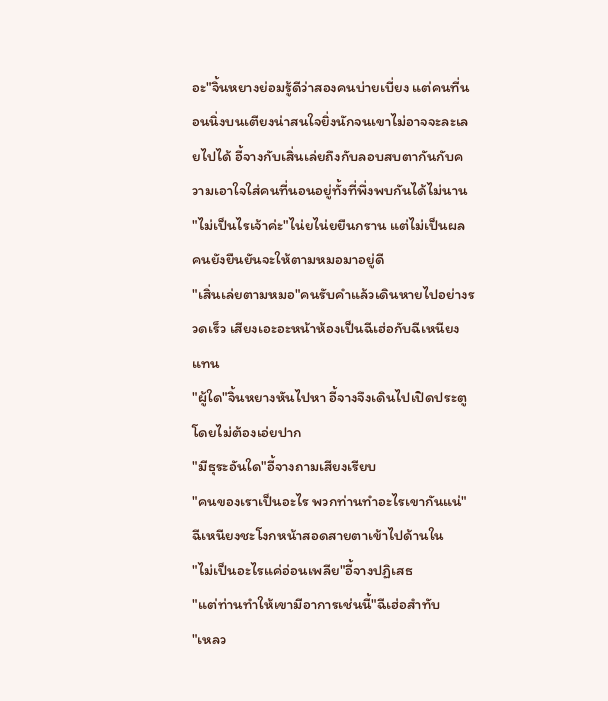อะ"จิ้นหยางย่อมรู้ดีว่าสองคนบ่ายเบี่ยง แต่คนที่นอนนิ่งบนเตียงน่าสนใจยิ่งนักจนเขาไม่อาจจะละเลยไปได้ อี้จางกับเสิ่นเล่ยถึงกับลอบสบตากันกับความเอาใจใส่คนที่นอนอยู่ทั้งที่พึ่งพบกันได้ไม่นาน
"ไม่เป็นไรเจ้าค่ะ"ไน่ยไน่ยยืนกราน แต่ไม่เป็นผล คนยังยืนยันจะให้ตามหมอมาอยู่ดี
"เสิ่นเล่ยตามหมอ"คนรับคำแล้วเดินหายไปอย่างรวดเร็ว เสียงเอะอะหน้าห้องเป็นฉีเฮ่อกับฉีเหนียงแทน
"ผู้ใด"จิ้นหยางหันไปหา อี้จางจึงเดินไปเปิดประตู โดยไม่ต้องเอ่ยปาก
"มีธุระอันใด"อี้จางถามเสียงเรียบ
"คนของเราเป็นอะไร พวกท่านทำอะไรเขากันแน่"ฉีเหนียงชะโงกหน้าสอดสายตาเข้าไปด้านใน
"ไม่เป็นอะไรแค่อ่อนเพลีย"อี้จางปฏิเสธ
"แต่ท่านทำให้เขามีอาการเช่นนี้"ฉีเฮ่อสำทับ
"เหลว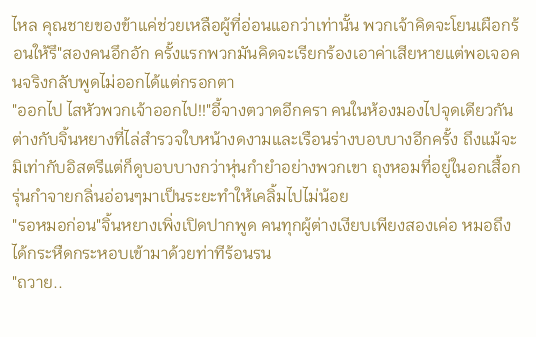ไหล คุณชายของข้าแค่ช่วยเหลือผู้ที่อ่อนแอกว่าเท่านั้น พวกเจ้าคิดจะโยนเผือกร้อนให้รึ"สองคนอึกอัก ครั้งแรกพวกมันคิดจะเรียกร้องเอาค่าเสียหายแต่พอเจอคนจริงกลับพูดไม่ออกได้แต่กรอกตา
"ออกไป ไสหัวพวกเจ้าออกไป!!"อี้จางตวาดอีกครา คนในห้องมองไปจุดเดียวกัน ต่างกับจิ้นหยางที่ไล่สำรวจใบหน้างดงามและเรือนร่างบอบบางอีกครั้ง ถึงแม้จะมิเท่ากับอิสตรีแต่ก็ดูบอบบางกว่าหุ่นกำยำอย่างพวกเขา ถุงหอมที่อยู่ในอกเสื้อกรุ่นกำจายกลิ่นอ่อนๆมาเป็นระยะทำให้เคลิ้มไปไม่น้อย
"รอหมอก่อน"จิ้นหยางเพิ่งเปิดปากพูด คนทุกผู้ต่างเงียบเพียงสองเค่อ หมอถึงได้กระหืดกระหอบเข้ามาด้วยท่าทีร้อนรน
"ถวาย..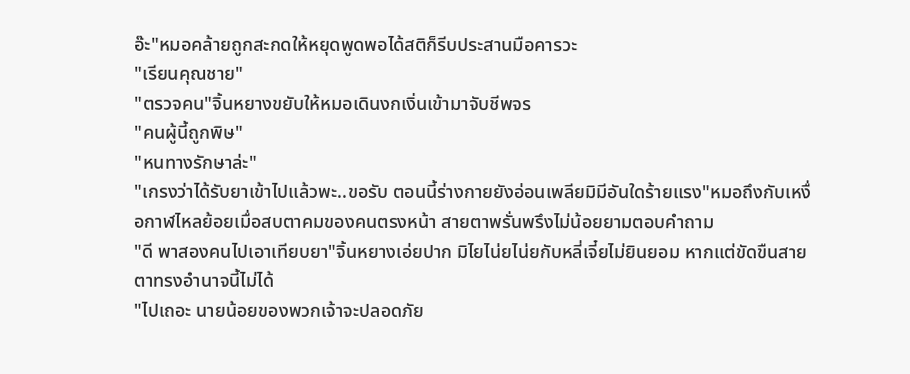อ๊ะ"หมอคล้ายถูกสะกดให้หยุดพูดพอได้สติก็รีบประสานมือคารวะ
"เรียนคุณชาย"
"ตรวจคน"จิ้นหยางขยับให้หมอเดินงกเงิ่นเข้ามาจับชีพจร
"คนผู้นี้ถูกพิษ"
"หนทางรักษาล่ะ"
"เกรงว่าได้รับยาเข้าไปแล้วพะ..ขอรับ ตอนนี้ร่างกายยังอ่อนเพลียมิมีอันใดร้ายแรง"หมอถึงกับเหงื่อกาฬไหลย้อยเมื่อสบตาคมของคนตรงหน้า สายตาพรั่นพรึงไม่น้อยยามตอบคำถาม
"ดี พาสองคนไปเอาเทียบยา"จิ้นหยางเอ่ยปาก มิไยไน่ยไน่ยกับหลี่เจี๋ยไม่ยินยอม หากแต่ขัดขืนสายตาทรงอำนาจนี้ไม่ได้
"ไปเถอะ นายน้อยของพวกเจ้าจะปลอดภัย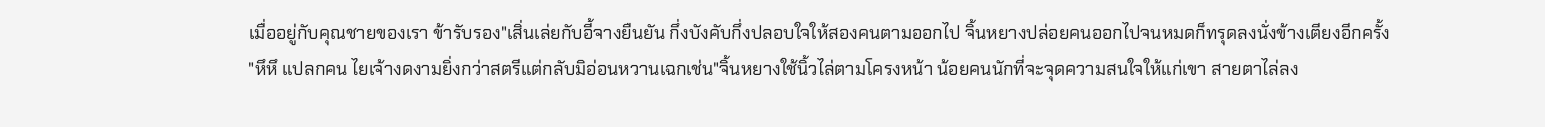เมื่ออยู่กับคุณชายของเรา ข้ารับรอง"เสิ่นเล่ยกับอี้จางยืนยัน กึ่งบังคับกึ่งปลอบใจให้สองคนตามออกไป จิ้นหยางปล่อยคนออกไปจนหมดก็ทรุดลงนั่งข้างเตียงอีกครั้ง
"หึหึ แปลกคน ไยเจ้างดงามยิ่งกว่าสตรีแต่กลับมิอ่อนหวานเฉกเช่น"จิ้นหยางใช้นิ้วไล่ตามโครงหน้า น้อยคนนักที่จะจุดความสนใจให้แก่เขา สายตาไล่ลง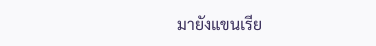มายังแขนเรีย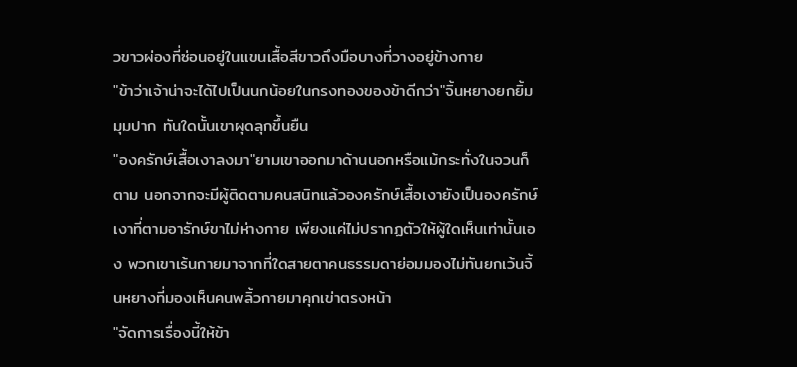วขาวผ่องที่ซ่อนอยู่ในแขนเสื้อสีขาวถึงมือบางที่วางอยู่ข้างกาย
"ข้าว่าเจ้าน่าจะได้ไปเป็นนกน้อยในกรงทองของข้าดีกว่า"จิ้นหยางยกยิ้มมุมปาก ทันใดนั้นเขาผุดลุกขึ้นยืน
"องครักษ์เสื้อเงาลงมา"ยามเขาออกมาด้านนอกหรือแม้กระทั่งในจวนก็ตาม นอกจากจะมีผู้ติดตามคนสนิทแล้วองครักษ์เสื้อเงายังเป็นองครักษ์เงาที่ตามอารักษ์ขาไม่ห่างกาย เพียงแค่ไม่ปรากฏตัวให้ผู้ใดเห็นเท่านั้นเอง พวกเขาเร้นกายมาจากที่ใดสายตาคนธรรมดาย่อมมองไม่ทันยกเว้นจิ้นหยางที่มองเห็นคนพลิ้วกายมาคุกเข่าตรงหน้า
"จัดการเรื่องนี้ให้ข้า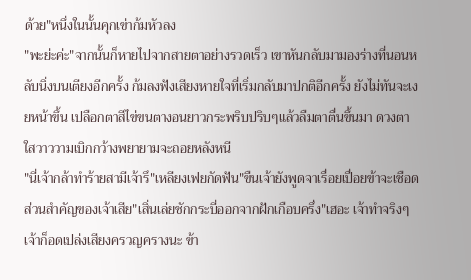ด้วย"หนึ่งในนั้นคุกเข่าก้มหัวลง
"พะย่ะค่ะ"จากนั้นก็หายไปจากสายตาอย่างรวดเร็ว เขาหันกลับมามองร่างที่นอนหลับนิ่งบนเตียงอีกครั้ง ก้มลงฟังเสียงหายใจที่เริ่มกลับมาปกติอีกครั้ง ยังไม่ทันจะเงยหน้าขึ้น เปลือกตาสีไข่ขนตางอนยาวกระพริบปริบๆแล้วลืมตาตื่นขึ้นมา ดวงตาใสวาววามเบิกกว้างพยายามจะถอยหลังหนี
"นี่เจ้ากล้าทำร้ายสามีเจ้ารึ"เหลียงเฟยกัดฟัน"ขืนเจ้ายังพูดจาเรื่อยเปื่อยข้าจะเชือดส่วนสำคัญของเจ้าเสีย"เสิ่นเล่ยชักกระบี่ออกจากฝักเกือบครึ่ง"เฮอะ เจ้าทำจริงๆเจ้าก็อดเปล่งเสียงครวญครางนะ ข้า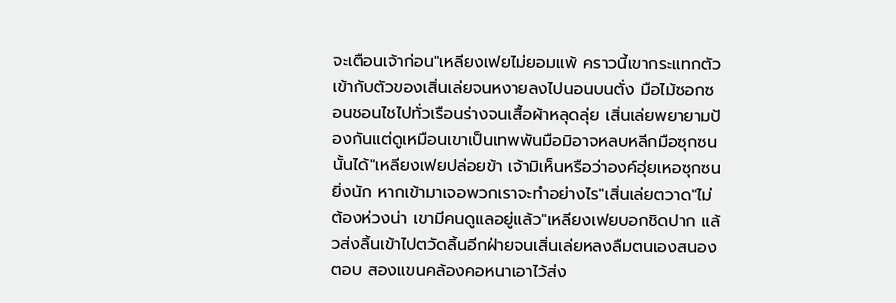จะเตือนเจ้าก่อน"เหลียงเฟยไม่ยอมแพ้ คราวนี้เขากระแทกตัวเข้ากับตัวของเสิ่นเล่ยจนหงายลงไปนอนบนตั่ง มือไม้ซอกซอนชอนไชไปทั่วเรือนร่างจนเสื้อผ้าหลุดลุ่ย เสิ่นเล่ยพยายามป้องกันแต่ดูเหมือนเขาเป็นเทพพันมือมิอาจหลบหลีกมือซุกซนนั้นได้"เหลียงเฟยปล่อยข้า เจ้ามิเห็นหรือว่าองค์ฮุ่ยเหอซุกซนยิ่งนัก หากเข้ามาเจอพวกเราจะทำอย่างไร"เสิ่นเล่ยตวาด"ไม่ต้องห่วงน่า เขามีคนดูแลอยู่แล้ว"เหลียงเฟยบอกชิดปาก แล้วส่งลิ้นเข้าไปตวัดลิ้นอีกฝ่ายจนเสิ่นเล่ยหลงลืมตนเองสนองตอบ สองแขนคล้องคอหนาเอาไว้ส่ง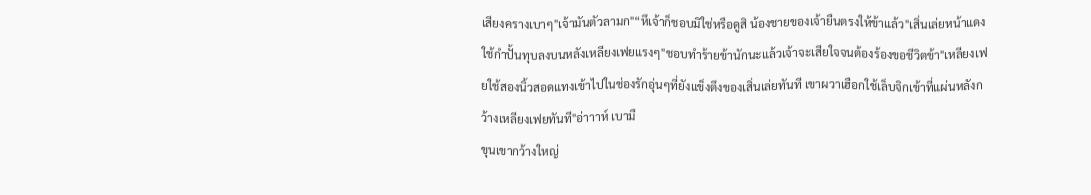เสียงครางเบาๆ"เจ้ามันตัวลามก"“หึเจ้าก็ชอบมิใช่หรือดูสิ น้องชายของเจ้ายืนตรงให้ข้าแล้ว"เสิ่นเล่ยหน้าแดงใช้กำปั้นทุบลงบนหลังเหลียงเฟยแรงๆ"ชอบทำร้ายข้านักนะแล้วเจ้าจะเสียใจจนต้องร้องขอชีวิตข้า"เหลียงเฟยใช้สองนิ้วสอดแทงเข้าไปในช่องรักอุ่นๆที่ยังแข็งตึงของเสิ่นเล่ยทันที เขาผวาเฮือกใช้เล็บจิกเข้าที่แผ่นหลังกว้างเหลียงเฟยทันที"อ่าาาห์ เบามื
ขุนเขากว้างใหญ่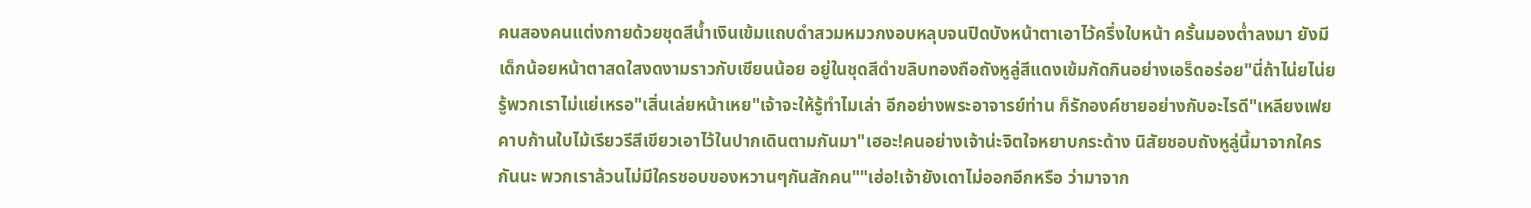คนสองคนแต่งกายด้วยชุดสีน้ำเงินเข้มแถบดำสวมหมวกงอบหลุบจนปิดบังหน้าตาเอาไว้ครึ่งใบหน้า ครั้นมองต่ำลงมา ยังมีเด็กน้อยหน้าตาสดใสงดงามราวกับเซียนน้อย อยู่ในชุดสีดำขลิบทองถือถังหูลู่สีแดงเข้มกัดกินอย่างเอร็ดอร่อย"นี่ถ้าไน่ยไน่ยรู้พวกเราไม่แย่เหรอ"เสิ่นเล่ยหน้าเหย"เจ้าจะให้รู้ทำไมเล่า อีกอย่างพระอาจารย์ท่าน ก็รักองค์ชายอย่างกับอะไรดี"เหลียงเฟยคาบก้านใบไม้เรียวรีสีเขียวเอาไว้ในปากเดินตามกันมา"เฮอะ!คนอย่างเจ้าน่ะจิตใจหยาบกระด้าง นิสัยชอบถังหูลู่นี้มาจากใครกันนะ พวกเราล้วนไม่มีใครชอบของหวานๆกันสักคน""เฮ่อ!เจ้ายังเดาไม่ออกอีกหรือ ว่ามาจาก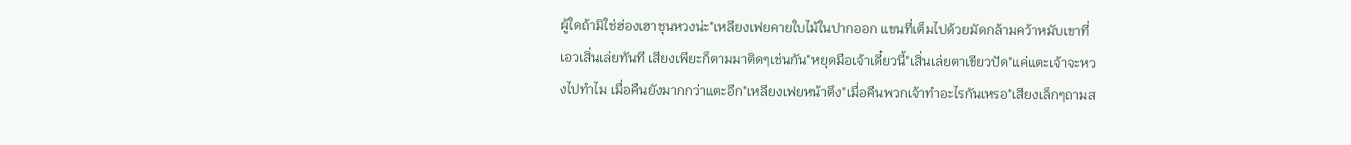ผู้ใดถ้ามิใช่ฮ่องเฮาชุนหวงน่ะ"เหลียงเฟยคายใบไม้ในปากออก แขนที่เต็มไปด้วยมัดกล้ามคว้าหมับเขาที่เอวเสิ่นเล่ยทันที เสียงเพียะก็ตามมาติดๆเช่นกัน"หยุดมือเจ้าเดี๋ยวนี้"เสิ่นเล่ยตาเขียวปัด"แค่แตะเจ้าจะหวงไปทำไม เมื่อคืนยังมากกว่าแตะอีก"เหลียงเฟยหน้าตึง"เมื่อคืนพวกเจ้าทำอะไรกันเหรอ"เสียงเล็กๆถามส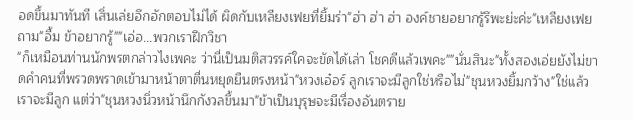อดขึ้นมาทันที เสิ่นเล่ยอึกอักตอบไม่ได้ ผิดกับเหลียงเฟยที่ยิ้มร่า"ฮ่า ฮ่า ฮ่า องค์ชายอยากรู้รึพะย่ะค่ะ"เหลียงเฟยถาม"อื้ม ข้าอยากรู้""เอ่อ...พวกเราฝึกวิชา
"ก็เหมือนท่านนักพรตกล่าวไงเพคะ ว่านี่เป็นมติสวรรค์ใคจะขัดได้เล่า โชคดีแล้วเพคะ""นั่นสินะ"ทั้งสองเอ่ยยังไม่ขาดคำคนที่พรวดพราดเข้ามาหน้าตาตื่นหยุดยืนตรงหน้า"หวงเอ๋อร์ ลูกเราจะมีลูกใช่หรือไม่"ชุนหวงยิ้มกว้าง"ใช่แล้วเราจะมีลูก แต่ว่า"ชุนหวงนิ่วหน้านึกกังวลขึ้นมา"ข้าเป็นบุรุษจะมีเรื่องอันตราย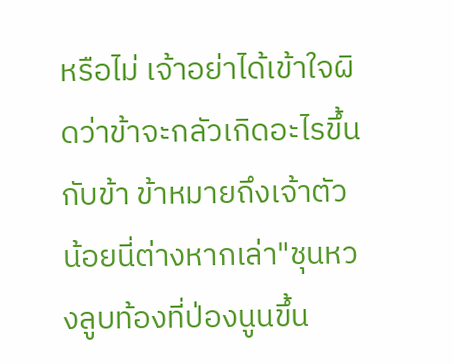หรือไม่ เจ้าอย่าได้เข้าใจผิดว่าข้าจะกลัวเกิดอะไรขึ้นกับข้า ข้าหมายถึงเจ้าตัวน้อยนี่ต่างหากเล่า"ชุนหวงลูบท้องที่ป่องนูนขึ้น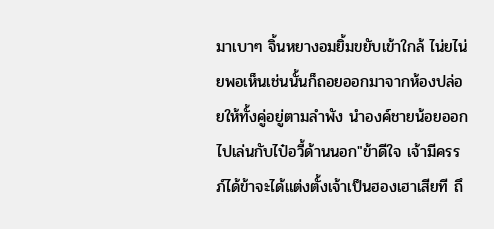มาเบาๆ จิ้นหยางอมยิ้มขยับเข้าใกล้ ไน่ยไน่ยพอเห็นเช่นนั้นก็ถอยออกมาจากห้องปล่อยให้ทั้งคู่อยู่ตามลำพัง นำองค์ชายน้อยออกไปเล่นกับไป๋อวี้ด้านนอก"ข้าดีใจ เจ้ามีครรภ์ได้ข้าจะได้แต่งตั้งเจ้าเป็นฮองเฮาเสียที ถึ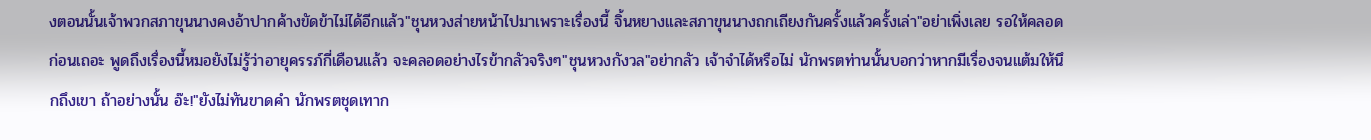งตอนนั้นเจ้าพวกสภาขุนนางคงอ้าปากค้างขัดข้าไม่ได้อีกแล้ว"ชุนหวงส่ายหน้าไปมาเพราะเรื่องนี้ จิ้นหยางและสภาขุนนางถกเถียงกันครั้งแล้วครั้งเล่า"อย่าเพิ่งเลย รอให้คลอดก่อนเถอะ พูดถึงเรื่องนี้หมอยังไม่รู้ว่าอายุครรภ์กี่เดือนแล้ว จะคลอดอย่างไรข้ากลัวจริงๆ"ชุนหวงกังวล"อย่ากลัว เจ้าจำได้หรือไม่ นักพรตท่านนั้นบอกว่าหากมีเรื่องจนแต้มให้นึกถึงเขา ถ้าอย่างนั้น อ๊ะ!"ยังไม่ทันขาดคำ นักพรตชุดเทาก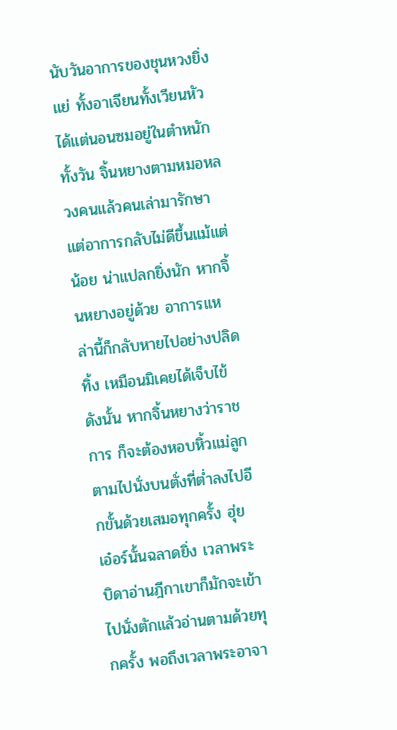นับวันอาการของชุนหวงยิ่งแย่ ทั้งอาเจียนทั้งเวียนหัว ได้แต่นอนซมอยู่ในตำหนักทั้งวัน จิ้นหยางตามหมอหลวงคนแล้วคนเล่ามารักษา แต่อาการกลับไม่ดีขึ้นแม้แต่น้อย น่าแปลกยิ่งนัก หากจิ้นหยางอยู่ด้วย อาการเเหล่านี้ก็กลับหายไปอย่างปลิดทิ้ง เหมือนมิเคยได้เจ็บไข้ ดังนั้น หากจิ้นหยางว่าราชการ ก็จะต้องหอบหิ้วแม่ลูกตามไปนั่งบนตั่งที่ต่ำลงไปอีกขั้นด้วยเสมอทุกครั้ง ฮุ่ยเอ๋อร์นั้นฉลาดยิ่ง เวลาพระบิดาอ่านฎีกาเขาก็มักจะเข้าไปนั่งตักแล้วอ่านตามด้วยทุกครั้ง พอถึงเวลาพระอาจา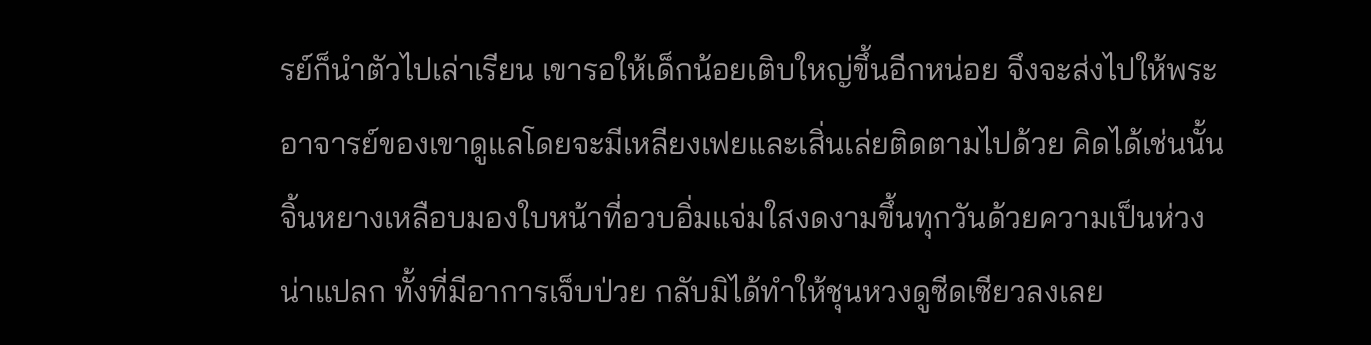รย์ก็นำตัวไปเล่าเรียน เขารอให้เด็กน้อยเติบใหญ่ขึ้นอีกหน่อย จึงจะส่งไปให้พระอาจารย์ของเขาดูแลโดยจะมีเหลียงเฟยและเสิ่นเล่ยติดตามไปด้วย คิดได้เช่นนั้น จิ้นหยางเหลือบมองใบหน้าที่อวบอิ่มแจ่มใสงดงามขึ้นทุกวันด้วยความเป็นห่วง น่าแปลก ทั้งที่มีอาการเจ็บป่วย กลับมิได้ทำให้ชุนหวงดูซีดเซียวลงเลย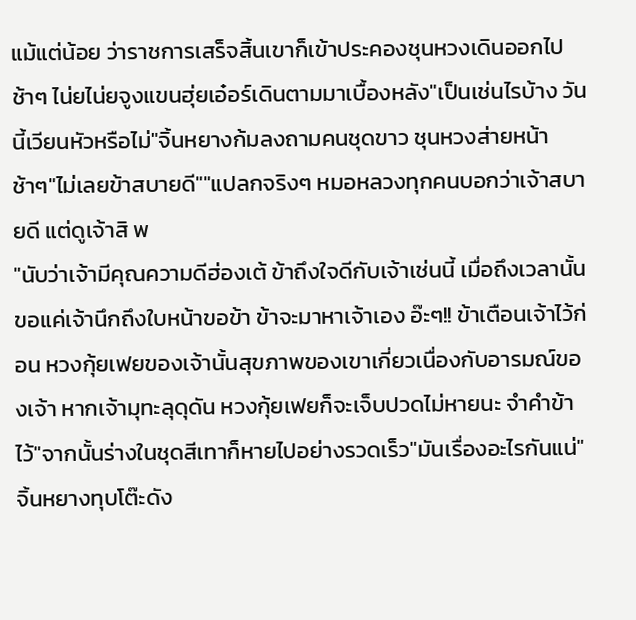แม้แต่น้อย ว่าราชการเสร็จสิ้นเขาก็เข้าประคองชุนหวงเดินออกไปช้าๆ ไน่ยไน่ยจูงแขนฮุ่ยเอ๋อร์เดินตามมาเบื้องหลัง"เป็นเช่นไรบ้าง วันนี้เวียนหัวหรือไม่"จิ้นหยางก้มลงถามคนชุดขาว ชุนหวงส่ายหน้าช้าๆ"ไม่เลยข้าสบายดี""แปลกจริงๆ หมอหลวงทุกคนบอกว่าเจ้าสบายดี แต่ดูเจ้าสิ พ
"นับว่าเจ้ามีคุณความดีฮ่องเต้ ข้าถึงใจดีกับเจ้าเช่นนี้ เมื่อถึงเวลานั้นขอแค่เจ้านึกถึงใบหน้าขอข้า ข้าจะมาหาเจ้าเอง อ๊ะๆ!! ข้าเตือนเจ้าไว้ก่อน หวงกุ้ยเฟยของเจ้านั้นสุขภาพของเขาเกี่ยวเนื่องกับอารมณ์ของเจ้า หากเจ้ามุทะลุดุดัน หวงกุ้ยเฟยก็จะเจ็บปวดไม่หายนะ จำคำข้าไว้"จากนั้นร่างในชุดสีเทาก็หายไปอย่างรวดเร็ว"มันเรื่องอะไรกันแน่"จิ้นหยางทุบโต๊ะดัง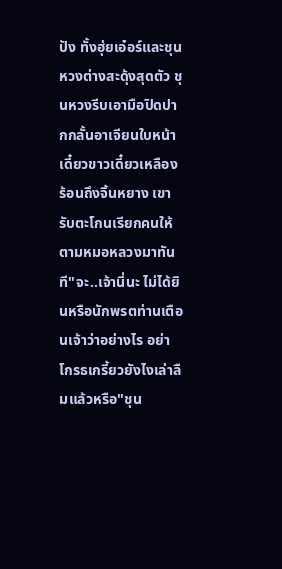ปัง ทั้งฮุ่ยเอ๋อร์และชุนหวงต่างสะดุ้งสุดตัว ชุนหวงรีบเอามือปิดปากกลั้นอาเจียนใบหน้าเดี๋ยวขาวเดี๋ยวเหลืองร้อนถึงจิ้นหยาง เขารับตะโกนเรียกคนให้ตามหมอหลวงมาทันที"จะ..เจ้านี่นะ ไม่ได้ยินหรือนักพรตท่านเตือนเจ้าว่าอย่างไร อย่าโกรธเกรี้ยวยังไงเล่าลืมแล้วหรือ"ชุน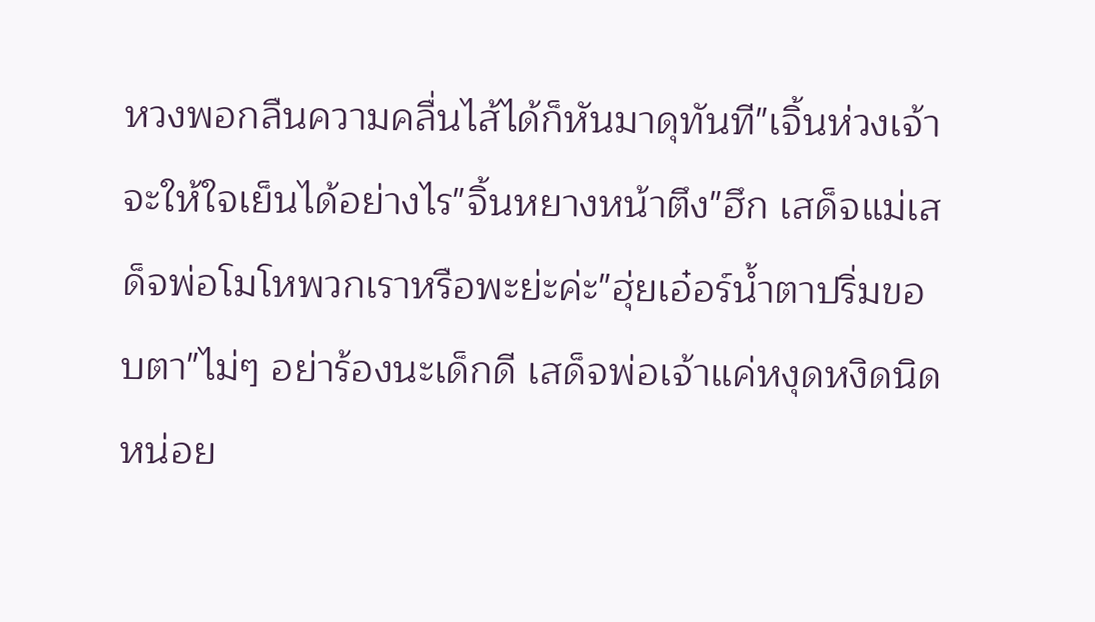หวงพอกลืนความคลื่นไส้ได้ก็หันมาดุทันที"เจิ้นห่วงเจ้าจะให้ใจเย็นได้อย่างไร"จิ้นหยางหน้าตึง"ฮึก เสด็จแม่เสด็จพ่อโมโหพวกเราหรือพะย่ะค่ะ"ฮุ่ยเอ๋อร์น้ำตาปริ่มขอบตา"ไม่ๆ อย่าร้องนะเด็กดี เสด็จพ่อเจ้าแค่หงุดหงิดนิดหน่อย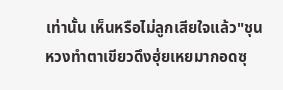เท่านั้น เห็นหรือไม่ลูกเสียใจแล้ว"ชุนหวงทำตาเขียวดึงฮุ่ยเหยมากอดซุ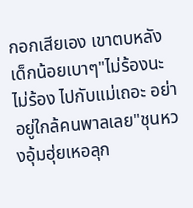กอกเสียเอง เขาตบหลังเด็กน้อยเบาๆ"ไม่ร้องนะไม่ร้อง ไปกับแม่เถอะ อย่าอยู่ใกล้คนพาลเลย"ชุนหวงอุ้มฮุ่ยเหอลุก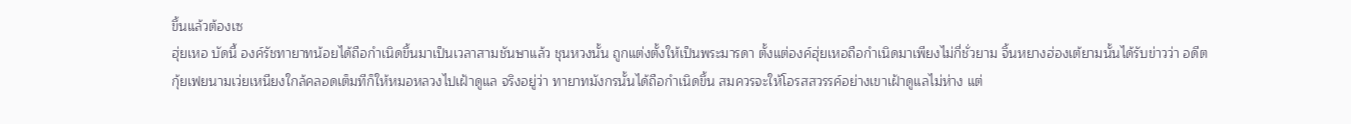ขึ้นแล้วต้องเซ
ฮุ่ยเหอ บัดนี้ องค์รัชทายาทน้อยได้ถือกำเนิดขึ้นมาเป็นเวลาสามชันษาแล้ว ชุนหวงนั้น ถูกแต่งตั้งให้เป็นพระมารดา ตั้งแต่องค์ฮุ่ยเหอถือกำเนิดมาเพียงไม่กี่ชั่วยาม จิ้นหยางฮ่องเต้ยามนั้นได้รับข่าวว่า อดีตกุ้ยเฟยนามเว่ยเหนียงใกล้คลอดเต็มทีก็ให้หมอหลวงไปเฝ้าดูแล จริงอยู่ว่า ทายาทมังกรนั้นได้ถือกำเนิดขึ้น สมควรจะให้โอรสสวรรค์อย่างเขาเฝ้าดูแลไม่ห่าง แต่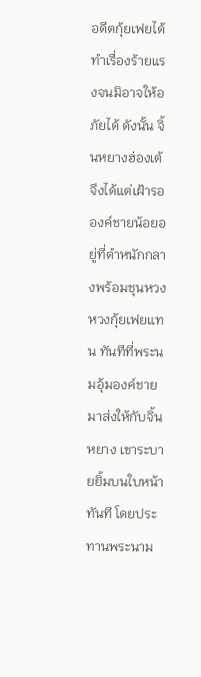อดีตกุ้ยเฟยได้ทำเรื่องร้ายแรงจนมิอาจให้อภัยได้ ดังนั้น จิ้นหยางฮ่องเต้จึงได้แต่เฝ้ารอองค์ชายน้อยอยู่ที่ตำหนักกลางพร้อมชุนหวง หวงกุ้ยเฟยแทน ทันทีที่พระนมอุ้มองค์ชายมาส่งให้กับจิ้นหยาง เขาระบายยิ้มบนใบหน้าทันที โดยประทานพระนาม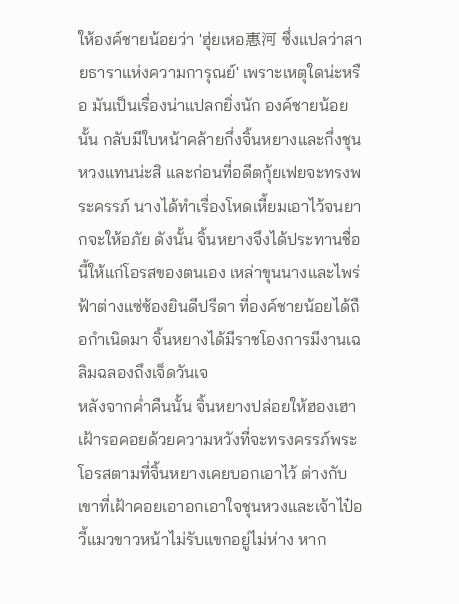ให้องค์ชายน้อยว่า 'ฮุ่ยเหอ惠河 ซึ่งแปลว่าสายธาราแห่งความการุณย์' เพราะเหตุใดน่ะหรือ มันเป็นเรื่องน่าแปลกยิ่งนัก องค์ชายน้อยนั้น กลับมีใบหน้าคล้ายกึ่งจิ้นหยางและกึ่งชุนหวงแทนน่ะสิ และก่อนที่อดีตกุ้ยเฟยจะทรงพระครรภ์ นางได้ทำเรื่องโหดเหี้ยมเอาไว้จนยากจะให้อภัย ดังนั้น จิ้นหยางจึงได้ประทานชื่อนี้ให้แก่โอรสของตนเอง เหล่าขุนนางและไพร่ฟ้าต่างแซ่ซ้องยินดีปรีดา ที่องค์ชายน้อยได้ถือกำเนิดมา จิ้นหยางได้มีราชโองการมีงานเฉลิมฉลองถึงเจ็ดวันเจ
หลังจากค่ำคืนนั้น จิ้นหยางปล่อยให้ฮองเฮาเฝ้ารอคอยด้วยความหวังที่จะทรงครรภ์พระโอรสตามที่จิ้นหยางเคยบอกเอาไว้ ต่างกับเขาที่เฝ้าคอยเอาอกเอาใจชุนหวงและเจ้าไป๋อวี้แมวขาวหน้าไม่รับแขกอยู่ไม่ห่าง หาก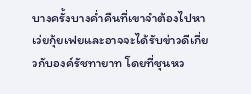บางครั้งบางค่ำคืนที่เขาจำต้องไปหาเว่ยกุ้ยเฟยและอาจจะได้รับข่าวดีเกี่ยวกับองค์รัชทายาท โดยที่ชุนหว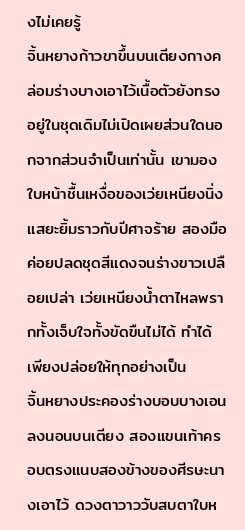งไม่เคยรู้
จิ้นหยางก้าวขาขึ้นบนเตียงกางคล่อมร่างบางเอาไว้เนื้อตัวยังทรงอยู่ในชุดเดิมไม่เปิดเผยส่วนใดนอกจากส่วนจำเป็นเท่านั้น เขามองใบหน้าชื้นเหงื่อของเว่ยเหนียงนิ่งแสยะยิ้มราวกับปีศาจร้าย สองมือค่อยปลดชุดสีแดงจนร่างขาวเปลือยเปล่า เว่ยเหนียงน้ำตาไหลพรากทั้งเจ็บใจทั้งขัดขืนไม่ได้ ทำได้เพียงปล่อยให้ทุกอย่างเป็น
จิ้นหยางประคองร่างบอบบางเอนลงนอนบนเตียง สองแขนเท้าครอบตรงแนบสองข้างของศีรษะนางเอาไว้ ดวงตาวาววับสบตาใบห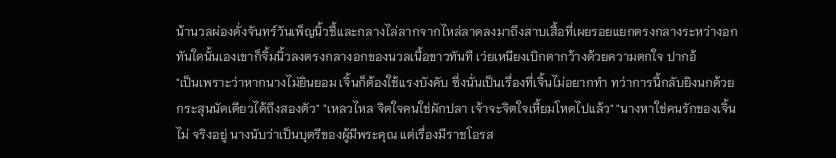น้านวลผ่องดั่งจันทร์วันเพ็ญนิ้วชี้และกลางไล่ลากจากไหล่ลาดลงมาถึงสาบเสื้อที่เผยรอยแยกตรงกลางระหว่างอก ทันใดนั้นเองเขาก็จิ้มนิ้วลงตรงกลางอกของนวลเนื้อขาวทันที เว่ยเหนียงเบิกตากว้างด้วยความตกใจ ปากอ้
"เป็นเพราะว่าหากนางไม่ยินยอม เจิ้นก็ต้องใช้แรงบังคับ ซึ่งนั่นเป็นเรื่องที่เจิ้นไม่อยากทำ ทว่าการนี้กลับยิงนกด้วยกระสุนนัดเดียวได้ถึงสองตัว" "เหลวไหล จิตใจคนใช่ผักปลา เจ้าจะจิตใจเหี้ยมโหดไปแล้ว" "นางหาใช่คนรักของเจิ้นไม่ จริงอยู่ นางนับว่าเป็นบุตรีของผู้มีพระคุณ แต่เรื่องมีราชโอรส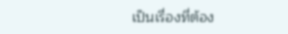เป็นเรื่องที่ต้อง